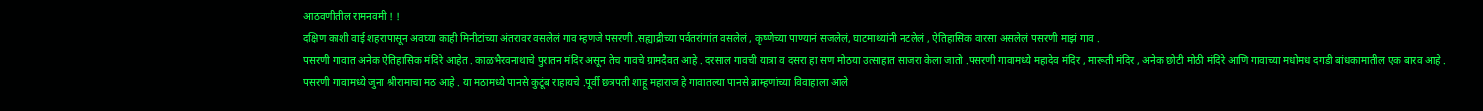आठवणीतील रामनवमी ! !
दक्षिण काशी वाई शहरापासून अवघ्या काही मिनीटांच्या अंतरावर वसलेलं गाव म्हणजे पसरणी .सह्याद्रीच्या पर्वतरांगांत वसलेलं , कृष्णेच्या पाण्यानं सजलेलं, घाटमाथ्यांनी नटलेलं , ऐतिहासिक वारसा असलेलं पसरणी माझं गाव .
पसरणी गावात अनेक ऐतिहासिक मंदिरे आहेत . काळभैरवनाथाचे पुरातन मंदिर असून तेच गावचे ग्रामदैवत आहे . दरसाल गावची यात्रा व दसरा हा सण मोठया उत्साहात साजरा केला जातो .पसरणी गावामध्ये महादेव मंदिर , मारूती मंदिर , अनेक छोटी मोठी मंदिरे आणि गावाच्या मधोमध दगडी बांधकामातील एक बारव आहे .
पसरणी गावामध्ये जुना श्रीरामाचा मठ आहे . या मठामध्ये पानसे कुटूंब राहायचे .पूर्वी छत्रपती शाहू महाराज हे गावातल्या पानसे ब्राम्हणांच्या विवाहाला आले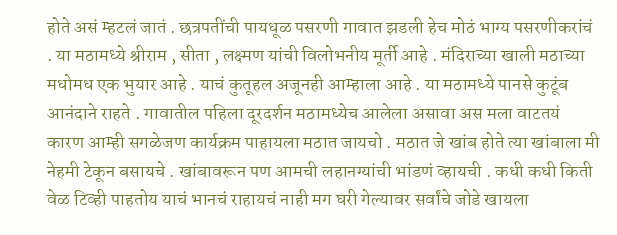होते असं म्हटलं जातं . छत्रपतींची पायधूळ पसरणी गावात झडली हेच मोठं भाग्य पसरणीकरांचं . या मठामध्ये श्रीराम , सीता , लक्ष्मण यांची विलोभनीय मूर्ती आहे . मंदिराच्या खाली मठाच्या मधोमध एक भुयार आहे . याचं कुतूहल अजूनही आम्हाला आहे . या मठामध्ये पानसे कुटूंब आनंदाने राहते . गावातील पहिला दूरदर्शन मठामध्येच आलेला असावा अस मला वाटतयं कारण आम्ही सगळेजण कार्यक्रम पाहायला मठात जायचो . मठात जे खांब होते त्या खांबाला मी नेहमी टेकून बसायचे . खांबावरून पण आमची लहानग्यांची भांडणं व्हायची . कधी कधी किती वेळ टिव्ही पाहतोय याचं भानचं राहायचं नाही मग घरी गेल्यावर सर्वांचे जोडे खायला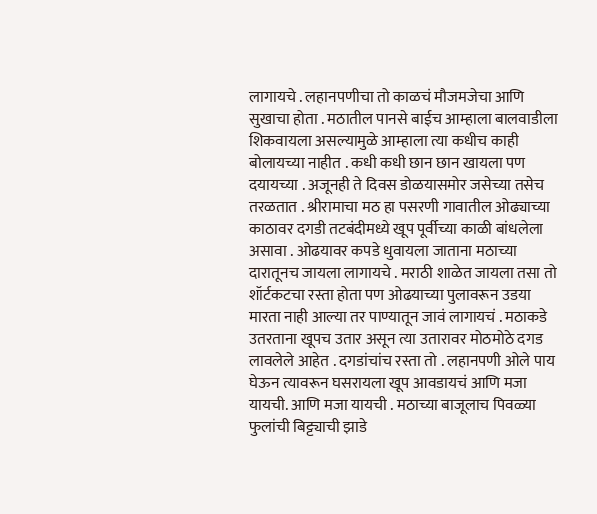लागायचे . लहानपणीचा तो काळचं मौजमजेचा आणि सुखाचा होता . मठातील पानसे बाईच आम्हाला बालवाडीला शिकवायला असल्यामुळे आम्हाला त्या कधीच काही बोलायच्या नाहीत . कधी कधी छान छान खायला पण दयायच्या . अजूनही ते दिवस डोळयासमोर जसेच्या तसेच तरळतात . श्रीरामाचा मठ हा पसरणी गावातील ओढ्याच्या काठावर दगडी तटबंदीमध्ये खूप पूर्वीच्या काळी बांधलेला असावा . ओढयावर कपडे धुवायला जाताना मठाच्या दारातूनच जायला लागायचे . मराठी शाळेत जायला तसा तो शॉर्टकटचा रस्ता होता पण ओढयाच्या पुलावरून उडया मारता नाही आल्या तर पाण्यातून जावं लागायचं . मठाकडे उतरताना खूपच उतार असून त्या उतारावर मोठमोठे दगड लावलेले आहेत . दगडांचांच रस्ता तो . लहानपणी ओले पाय घेऊन त्यावरून घसरायला खूप आवडायचं आणि मजा यायची. आणि मजा यायची . मठाच्या बाजूलाच पिवळ्या फुलांची बिट्ट्याची झाडे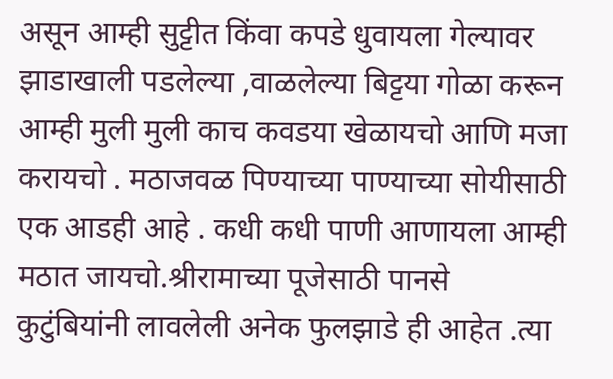असून आम्ही सुट्टीत किंवा कपडे धुवायला गेल्यावर झाडाखाली पडलेल्या ,वाळलेल्या बिट्टया गोळा करून आम्ही मुली मुली काच कवडया खेळायचो आणि मजा करायचो . मठाजवळ पिण्याच्या पाण्याच्या सोयीसाठी एक आडही आहे . कधी कधी पाणी आणायला आम्ही मठात जायचो.श्रीरामाच्या पूजेसाठी पानसे कुटुंबियांनी लावलेली अनेक फुलझाडे ही आहेत .त्या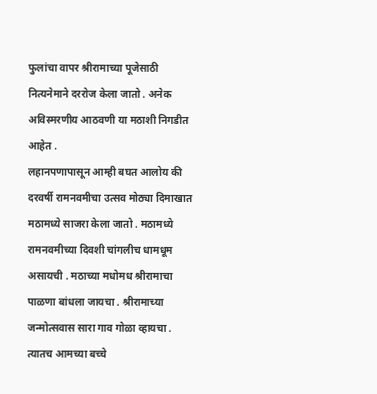फुलांचा वापर श्रीरामाच्या पूजेसाठी नित्यनेमाने दररोज केला जातो . अनेक अविस्मरणीय आठवणी या मठाशी निगडीत आहेत .
लहानपणापासून आम्ही बघत आलोय की दरवर्षी रामनवमीचा उत्सव मोठ्या दिमाखात मठामध्ये साजरा केला जातो . मठामध्ये रामनवमीच्या दिवशी चांगलीच धामधूम असायची . मठाच्या मधोमध श्रीरामाचा पाळणा बांधला जायचा . श्रीरामाच्या जन्मोत्सवास सारा गाव गोळा व्हायचा . त्यातच आमच्या बच्चे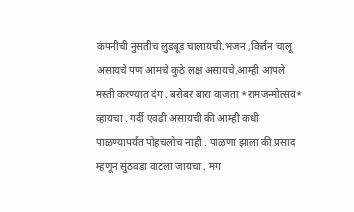कंपनीची नुसतीच लुडबूड चालायची.भजन ,किर्तन चालू असायचे पण आमचे कुठे लक्ष असायचे.आम्ही आपले मस्ती करण्यात दंग . बरोबर बारा वाजता *रामजन्मोत्सव* व्हायचा . गर्दी एवढी असायची की आम्ही कधी पाळण्यापर्यंत पोहचलोच नाही . पाळणा झाला की प्रसाद म्हणून सुंठवडा वाटला जायचा . मग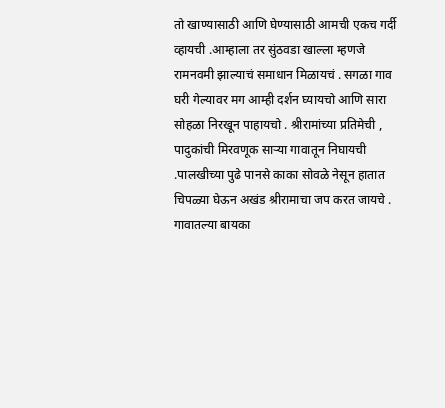तो खाण्यासाठी आणि घेण्यासाठी आमची एकच गर्दी व्हायची .आम्हाला तर सुंठवडा खाल्ला म्हणजे रामनवमी झाल्याचं समाधान मिळायचं . सगळा गाव घरी गेल्यावर मग आम्ही दर्शन घ्यायचो आणि सारा सोहळा निरखून पाहायचो . श्रीरामांच्या प्रतिमेची , पादुकांची मिरवणूक साऱ्या गावातून निघायची .पालखीच्या पुढे पानसे काका सोवळे नेसून हातात चिपळ्या घेऊन अखंड श्रीरामाचा जप करत जायचे . गावातल्या बायका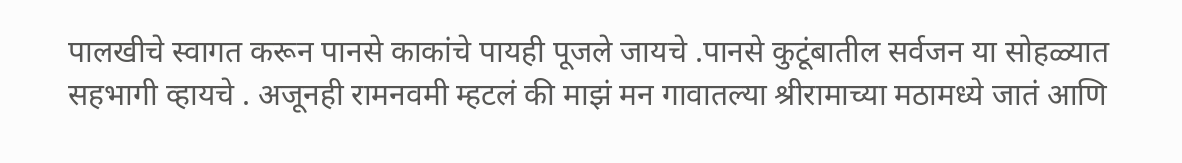पालखीचे स्वागत करून पानसे काकांचे पायही पूजले जायचे .पानसे कुटूंबातील सर्वजन या सोहळ्यात सहभागी व्हायचे . अजूनही रामनवमी म्हटलं की माझं मन गावातल्या श्रीरामाच्या मठामध्ये जातं आणि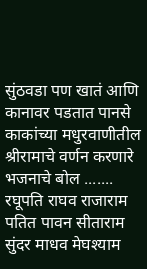सुंठवडा पण खातं आणि कानावर पडतात पानसे काकांच्या मधुरवाणीतील श्रीरामाचे वर्णन करणारे भजनाचे बोल .......
रघूपति राघव राजाराम
पतित पावन सीताराम
सुंदर माधव मेघश्याम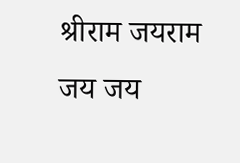श्रीराम जयराम जय जय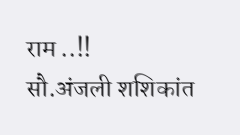राम ..!!
सौ.अंजली शशिकांत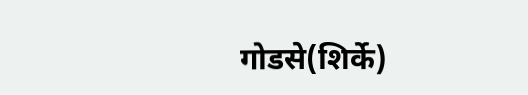गोडसे(शिर्के)